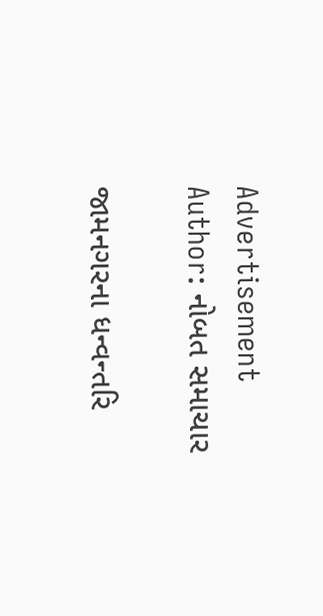Advertisement
Author: નોબત સમાચાર

જામનગરના ધન્વન્તરિ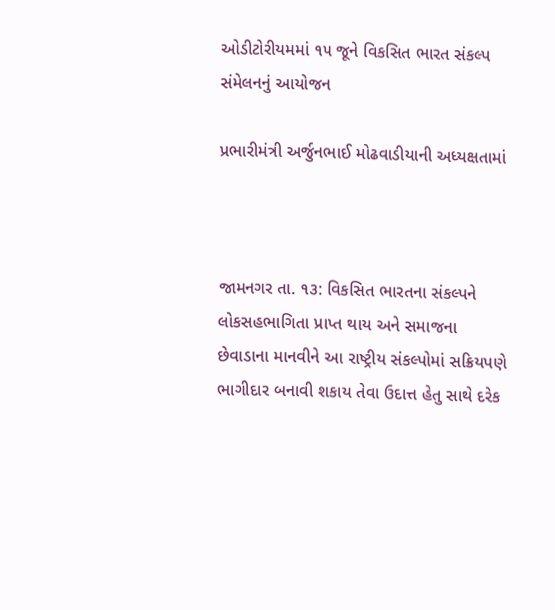ઓડીટોરીયમમાં ૧૫ જૂને વિકસિત ભારત સંકલ્પ સંમેલનનું આયોજન

પ્રભારીમંત્રી અર્જુનભાઈ મોઢવાડીયાની અધ્યક્ષતામાં



જામનગર તા. ૧૩: વિકસિત ભારતના સંકલ્પને લોકસહભાગિતા પ્રાપ્ત થાય અને સમાજના છેવાડાના માનવીને આ રાષ્ટ્રીય સંકલ્પોમાં સક્રિયપણે ભાગીદાર બનાવી શકાય તેવા ઉદાત્ત હેતુ સાથે દરેક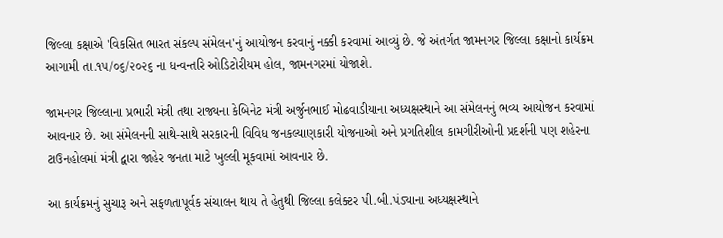જિલ્લા કક્ષાએ 'વિકસિત ભારત સંકલ્પ સંમેલન'નું આયોજન કરવાનું નક્કી કરવામાં આવ્યું છે. જે અંતર્ગત જામનગર જિલ્લા કક્ષાનો કાર્યક્રમ આગામી તા.૧૫/૦૬/૨૦૨૬ ના ધન્વન્તરિ ઓડિટોરીયમ હોલ, જામનગરમાં યોજાશે.

જામનગર જિલ્લાના પ્રભારી મંત્રી તથા રાજ્યના કેબિનેટ મંત્રી અર્જુનભાઈ મોઢવાડીયાના અધ્યક્ષસ્થાને આ સંમેલનનું ભવ્ય આયોજન કરવામાં આવનાર છે. આ સંમેલનની સાથે-સાથે સરકારની વિવિધ જનકલ્યાણકારી યોજનાઓ અને પ્રગતિશીલ કામગીરીઓની પ્રદર્શની પણ શહેરના ટાઉનહોલમાં મંત્રી દ્વારા જાહેર જનતા માટે ખુલ્લી મૂકવામાં આવનાર છે.

આ કાર્યક્રમનું સુચારૂ અને સફળતાપૂર્વક સંચાલન થાય તે હેતુથી જિલ્લા કલેક્ટર પી.બી.પંડ્યાના અધ્યક્ષસ્થાને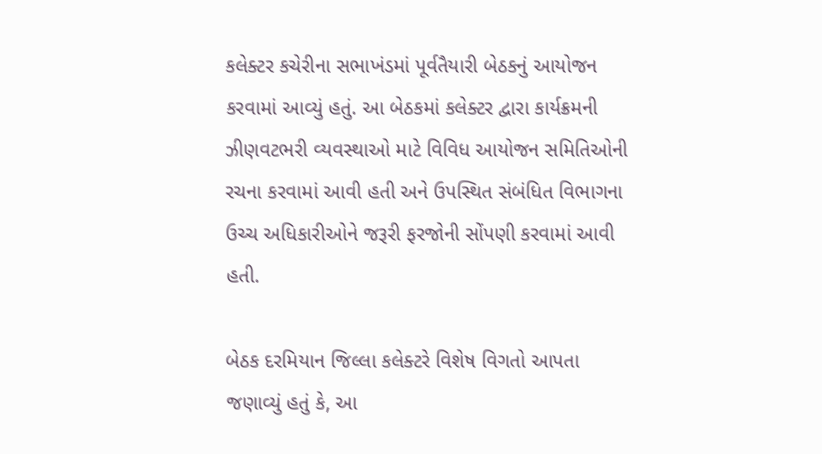કલેક્ટર કચેરીના સભાખંડમાં પૂર્વતૈયારી બેઠકનું આયોજન કરવામાં આવ્યું હતું. આ બેઠકમાં કલેક્ટર દ્વારા કાર્યક્રમની ઝીણવટભરી વ્યવસ્થાઓ માટે વિવિધ આયોજન સમિતિઓની રચના કરવામાં આવી હતી અને ઉપસ્થિત સંબંધિત વિભાગના ઉચ્ચ અધિકારીઓને જરૂરી ફરજોની સોંપણી કરવામાં આવી હતી.

બેઠક દરમિયાન જિલ્લા કલેક્ટરે વિશેષ વિગતો આપતા જણાવ્યું હતું કે, આ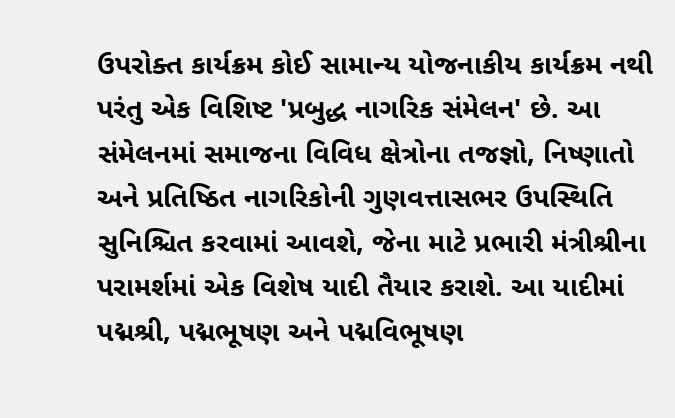ઉપરોક્ત કાર્યક્રમ કોઈ સામાન્ય યોજનાકીય કાર્યક્રમ નથી પરંતુ એક વિશિષ્ટ 'પ્રબુદ્ધ નાગરિક સંમેલન' છે. આ સંમેલનમાં સમાજના વિવિધ ક્ષેત્રોના તજજ્ઞો, નિષ્ણાતો અને પ્રતિષ્ઠિત નાગરિકોની ગુણવત્તાસભર ઉપસ્થિતિ સુનિશ્ચિત કરવામાં આવશે, જેના માટે પ્રભારી મંત્રીશ્રીના પરામર્શમાં એક વિશેષ યાદી તૈયાર કરાશે. આ યાદીમાં પદ્મશ્રી, પદ્મભૂષણ અને પદ્મવિભૂષણ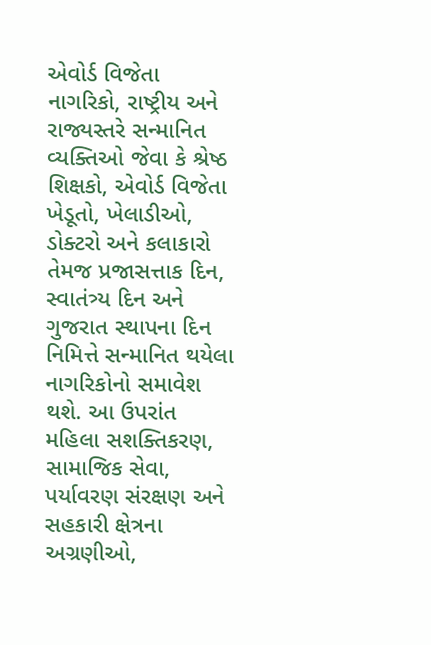એવોર્ડ વિજેતા નાગરિકો, રાષ્ટ્રીય અને રાજ્યસ્તરે સન્માનિત વ્યક્તિઓ જેવા કે શ્રેષ્ઠ શિક્ષકો, એવોર્ડ વિજેતા ખેડૂતો, ખેલાડીઓ, ડોક્ટરો અને કલાકારો તેમજ પ્રજાસત્તાક દિન, સ્વાતંત્ર્ય દિન અને ગુજરાત સ્થાપના દિન નિમિત્તે સન્માનિત થયેલા નાગરિકોનો સમાવેશ થશે. આ ઉપરાંત મહિલા સશક્તિકરણ, સામાજિક સેવા, પર્યાવરણ સંરક્ષણ અને સહકારી ક્ષેત્રના અગ્રણીઓ,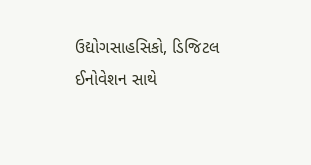ઉદ્યોગસાહસિકો, ડિજિટલ ઈનોવેશન સાથે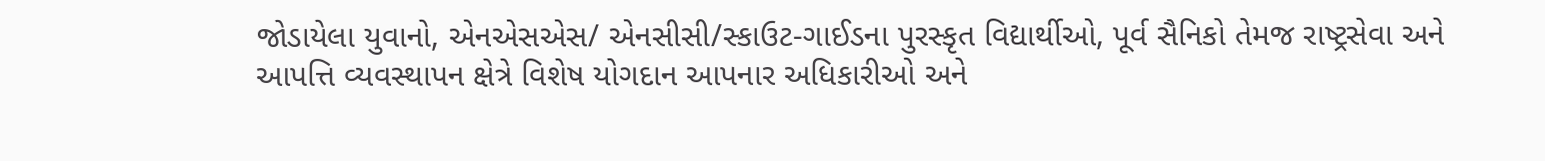જોડાયેલા યુવાનો, એનએસએસ/ એનસીસી/સ્કાઉટ-ગાઈડના પુરસ્કૃત વિદ્યાર્થીઓ, પૂર્વ સૈનિકો તેમજ રાષ્ટ્રસેવા અને આપત્તિ વ્યવસ્થાપન ક્ષેત્રે વિશેષ યોગદાન આપનાર અધિકારીઓ અને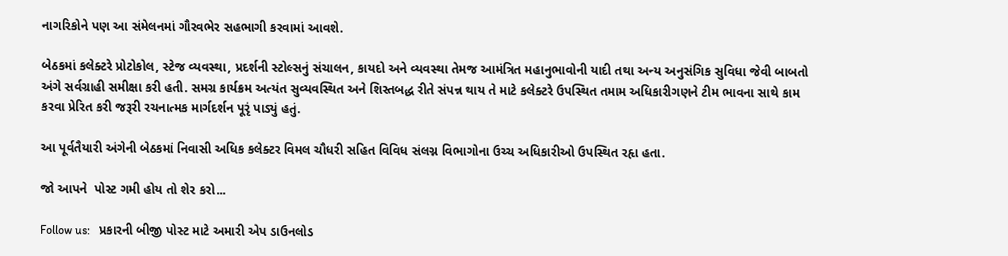નાગરિકોને પણ આ સંમેલનમાં ગૌરવભેર સહભાગી કરવામાં આવશે.

બેઠકમાં કલેક્ટરે પ્રોટોકોલ, સ્ટેજ વ્યવસ્થા, પ્રદર્શની સ્ટોલ્સનું સંચાલન, કાયદો અને વ્યવસ્થા તેમજ આમંત્રિત મહાનુભાવોની યાદી તથા અન્ય અનુસંગિક સુવિધા જેવી બાબતો અંગે સર્વગ્રાહી સમીક્ષા કરી હતી. સમગ્ર કાર્યક્રમ અત્યંત સુવ્યવસ્થિત અને શિસ્તબદ્ધ રીતે સંપન્ન થાય તે માટે કલેક્ટરે ઉપસ્થિત તમામ અધિકારીગણને ટીમ ભાવના સાથે કામ કરવા પ્રેરિત કરી જરૂરી રચનાત્મક માર્ગદર્શન પૂરૃં પાડ્યું હતું.

આ પૂર્વતૈયારી અંગેની બેઠકમાં નિવાસી અધિક કલેક્ટર વિમલ ચૌધરી સહિત વિવિધ સંલગ્ન વિભાગોના ઉચ્ચ અધિકારીઓ ઉપસ્થિત રહૃા હતા.

જો આપને  પોસ્ટ ગમી હોય તો શેર કરો...

Follow us:   પ્રકારની બીજી પોસ્ટ માટે અમારી એપ ડાઉનલોડ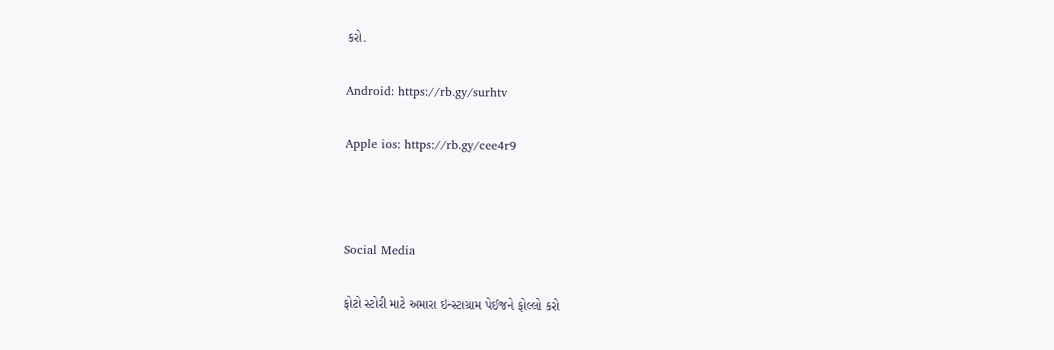કરો.

Android: https://rb.gy/surhtv

Apple ios: https://rb.gy/cee4r9



Social Media

ફોટો સ્ટોરી માટે અમારા ઇન્સ્ટાગ્રામ પેઈજને ફોલ્લો કરો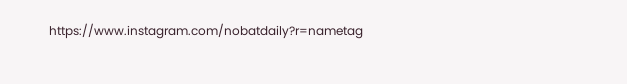https://www.instagram.com/nobatdaily?r=nametag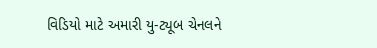વિડિયો માટે અમારી યુ-ટ્યૂબ ચેનલને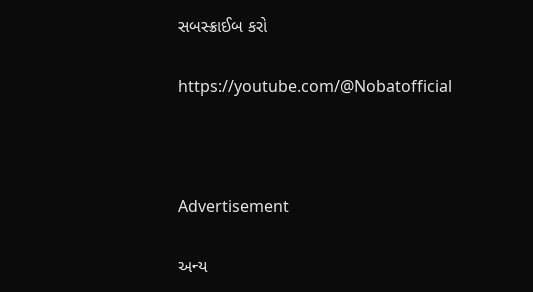સબસ્ક્રાઈબ કરો

https://youtube.com/@Nobatofficial



Advertisement

અન્ય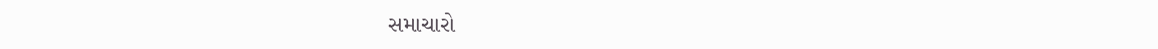સમાચારો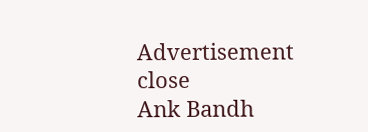Advertisement
close
Ank Bandh